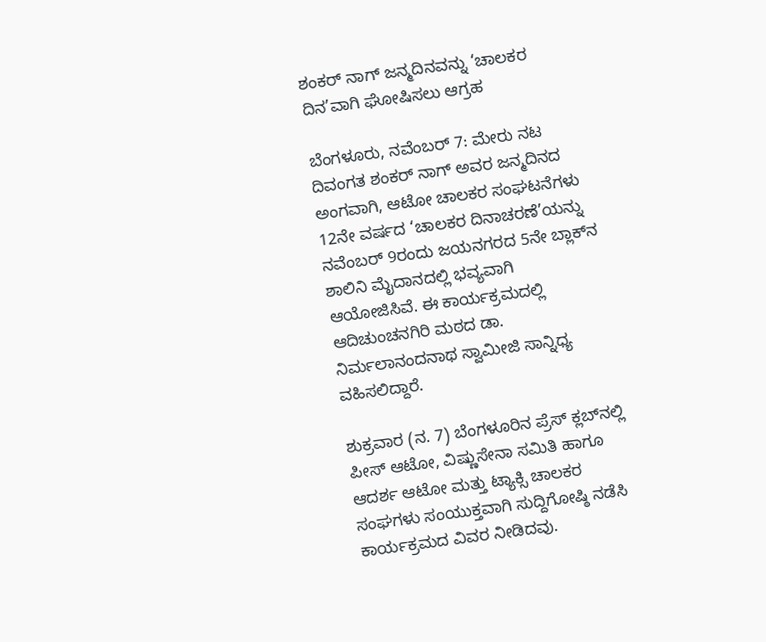ಶಂಕರ್ ನಾಗ್ ಜನ್ಮದಿನವನ್ನು ‘ಚಾಲಕರ ದಿನ’ವಾಗಿ ಘೋಷಿಸಲು ಆಗ್ರಹ

ಬೆಂಗಳೂರು, ನವೆಂಬರ್ 7: ಮೇರು ನಟ ದಿವಂಗತ ಶಂಕರ್ ನಾಗ್ ಅವರ ಜನ್ಮದಿನದ ಅಂಗವಾಗಿ, ಆಟೋ ಚಾಲಕರ ಸಂಘಟನೆಗಳು 12ನೇ ವರ್ಷದ ‘ಚಾಲಕರ ದಿನಾಚರಣೆ’ಯನ್ನು ನವೆಂಬರ್ 9ರಂದು ಜಯನಗರದ 5ನೇ ಬ್ಲಾಕ್‌ನ ಶಾಲಿನಿ ಮೈದಾನದಲ್ಲಿ ಭವ್ಯವಾಗಿ ಆಯೋಜಿಸಿವೆ. ಈ ಕಾರ್ಯಕ್ರಮದಲ್ಲಿ ಆದಿಚುಂಚನಗಿರಿ ಮಠದ ಡಾ. ನಿರ್ಮಲಾನಂದನಾಥ ಸ್ವಾಮೀಜಿ ಸಾನ್ನಿಧ್ಯ ವಹಿಸಲಿದ್ದಾರೆ.

ಶುಕ್ರವಾರ (ನ. 7) ಬೆಂಗಳೂರಿನ ಪ್ರೆಸ್ ಕ್ಲಬ್‌ನಲ್ಲಿ ಪೀಸ್ ಆಟೋ, ವಿಷ್ಣುಸೇನಾ ಸಮಿತಿ ಹಾಗೂ ಆದರ್ಶ ಆಟೋ ಮತ್ತು ಟ್ಯಾಕ್ಸಿ ಚಾಲಕರ ಸಂಘಗಳು ಸಂಯುಕ್ತವಾಗಿ ಸುದ್ದಿಗೋಷ್ಠಿ ನಡೆಸಿ ಕಾರ್ಯಕ್ರಮದ ವಿವರ ನೀಡಿದವು.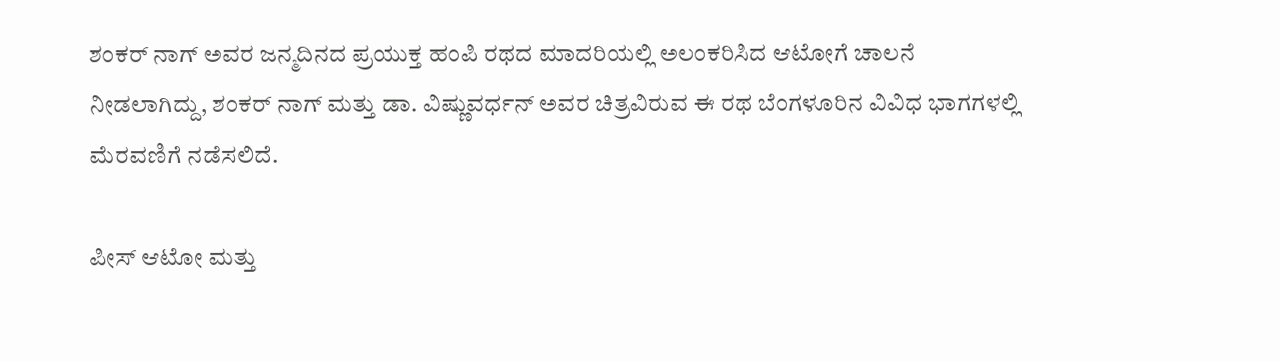ಶಂಕರ್ ನಾಗ್ ಅವರ ಜನ್ಮದಿನದ ಪ್ರಯುಕ್ತ ಹಂಪಿ ರಥದ ಮಾದರಿಯಲ್ಲಿ ಅಲಂಕರಿಸಿದ ಆಟೋಗೆ ಚಾಲನೆ ನೀಡಲಾಗಿದ್ದು, ಶಂಕರ್ ನಾಗ್ ಮತ್ತು ಡಾ. ವಿಷ್ಣುವರ್ಧನ್ ಅವರ ಚಿತ್ರವಿರುವ ಈ ರಥ ಬೆಂಗಳೂರಿನ ವಿವಿಧ ಭಾಗಗಳಲ್ಲಿ ಮೆರವಣಿಗೆ ನಡೆಸಲಿದೆ.

ಪೀಸ್ ಆಟೋ ಮತ್ತು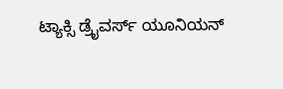ಟ್ಯಾಕ್ಸಿ ಡ್ರೈವರ್ಸ್ ಯೂನಿಯನ್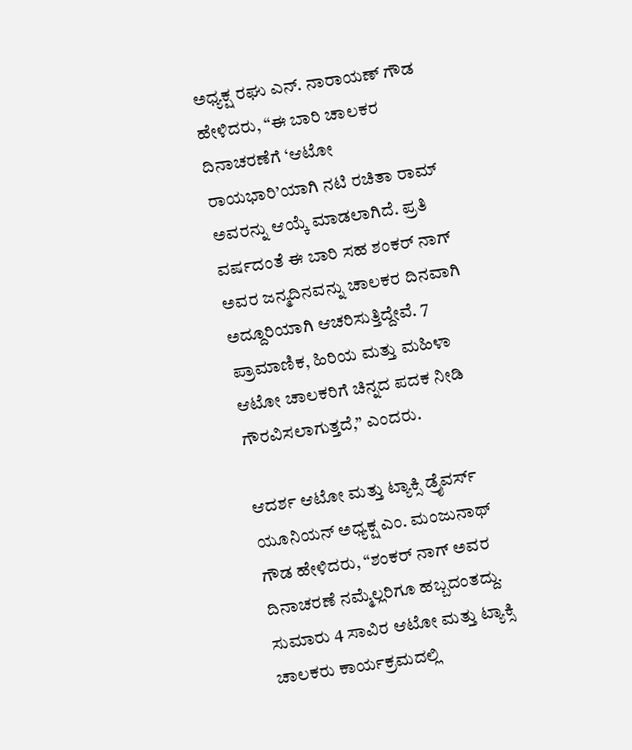ಅಧ್ಯಕ್ಷ ರಘು ಎನ್. ನಾರಾಯಣ್ ಗೌಡ ಹೇಳಿದರು, “ಈ ಬಾರಿ ಚಾಲಕರ ದಿನಾಚರಣೆಗೆ ‘ಆಟೋ ರಾಯಭಾರಿ’ಯಾಗಿ ನಟಿ ರಚಿತಾ ರಾಮ್ ಅವರನ್ನು ಆಯ್ಕೆ ಮಾಡಲಾಗಿದೆ. ಪ್ರತಿ ವರ್ಷದಂತೆ ಈ ಬಾರಿ ಸಹ ಶಂಕರ್ ನಾಗ್ ಅವರ ಜನ್ಮದಿನವನ್ನು ಚಾಲಕರ ದಿನವಾಗಿ ಅದ್ದೂರಿಯಾಗಿ ಆಚರಿಸುತ್ತಿದ್ದೇವೆ. 7 ಪ್ರಾಮಾಣಿಕ, ಹಿರಿಯ ಮತ್ತು ಮಹಿಳಾ ಆಟೋ ಚಾಲಕರಿಗೆ ಚಿನ್ನದ ಪದಕ ನೀಡಿ ಗೌರವಿಸಲಾಗುತ್ತದೆ,” ಎಂದರು.

ಆದರ್ಶ ಆಟೋ ಮತ್ತು ಟ್ಯಾಕ್ಸಿ ಡ್ರೈವರ್ಸ್ ಯೂನಿಯನ್ ಅಧ್ಯಕ್ಷ ಎಂ. ಮಂಜುನಾಥ್ ಗೌಡ ಹೇಳಿದರು, “ಶಂಕರ್ ನಾಗ್ ಅವರ ದಿನಾಚರಣೆ ನಮ್ಮೆಲ್ಲರಿಗೂ ಹಬ್ಬದಂತದ್ದು. ಸುಮಾರು 4 ಸಾವಿರ ಆಟೋ ಮತ್ತು ಟ್ಯಾಕ್ಸಿ ಚಾಲಕರು ಕಾರ್ಯಕ್ರಮದಲ್ಲಿ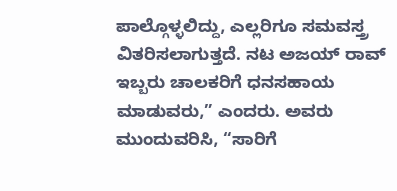ಪಾಲ್ಗೊಳ್ಳಲಿದ್ದು, ಎಲ್ಲರಿಗೂ ಸಮವಸ್ತ್ರ ವಿತರಿಸಲಾಗುತ್ತದೆ. ನಟ ಅಜಯ್ ರಾವ್ ಇಬ್ಬರು ಚಾಲಕರಿಗೆ ಧನಸಹಾಯ ಮಾಡುವರು,” ಎಂದರು. ಅವರು ಮುಂದುವರಿಸಿ, “ಸಾರಿಗೆ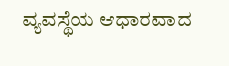ವ್ಯವಸ್ಥೆಯ ಆಧಾರವಾದ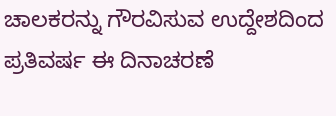ಚಾಲಕರನ್ನು ಗೌರವಿಸುವ ಉದ್ದೇಶದಿಂದ ಪ್ರತಿವರ್ಷ ಈ ದಿನಾಚರಣೆ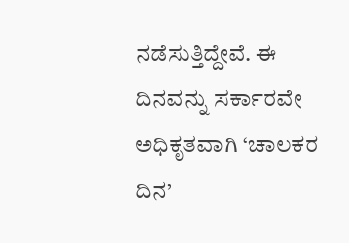ನಡೆಸುತ್ತಿದ್ದೇವೆ. ಈ ದಿನವನ್ನು ಸರ್ಕಾರವೇ ಅಧಿಕೃತವಾಗಿ ‘ಚಾಲಕರ ದಿನ’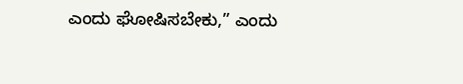ಎಂದು ಘೋಷಿಸಬೇಕು,” ಎಂದು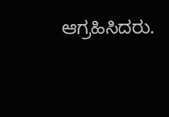ಆಗ್ರಹಿಸಿದರು.